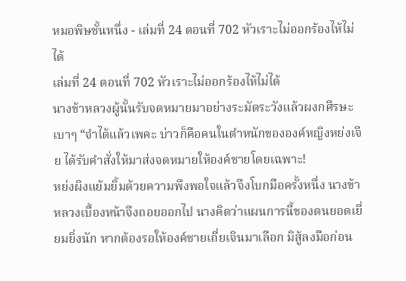หมอพิษชั้นหนึ่ง - เล่มที่ 24 ตอนที่ 702 หัวเราะไม่ออกร้องไห้ไม่ได้
เล่มที่ 24 ตอนที่ 702 หัวเราะไม่ออกร้องไห้ไม่ได้
นางข้าหลวงผู้นั้นรับจดหมายมาอย่างระมัดระวังแล้วผงกศีรษะเบาๆ “จำได้แล้วเพคะ บ่าวก็คือคนในตำหนักขององค์หญิงหย่งเจีย ได้รับคำสั่งให้มาส่งจดหมายให้องค์ชายโดยเฉพาะ!
หย่งผิงแย้มยิ้มด้วยความพึงพอใจแล้วจึงโบกมือครั้งหนึ่ง นางข้าหลวงเบื้องหน้าจึงถอยออกไป นางคิดว่าแผนการนี้ของตนยอดเยี่ยมยิ่งนัก หากต้องรอให้องค์ชายเถี่ยเจินมาเลือก มิสู้ลงมือก่อน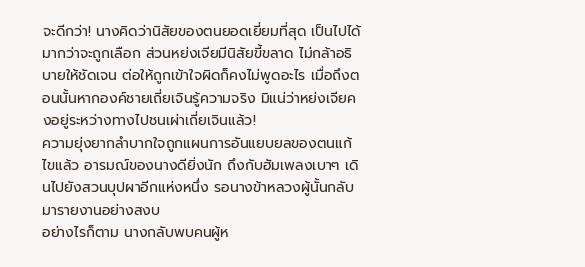จะดีกว่า! นางคิดว่านิสัยของตนยอดเยี่ยมที่สุด เป็นไปได้มากว่าจะถูกเลือก ส่วนหย่งเจียมีนิสัยขี้ขลาด ไม่กล้าอธิบายให้ชัดเจน ต่อให้ถูกเข้าใจผิดก็คงไม่พูดอะไร เมื่อถึงตอนนั้นหากองค์ชายเถี่ยเจินรู้ความจริง มิแน่ว่าหย่งเจียคงอยู่ระหว่างทางไปชนเผ่าเถี่ยเจินแล้ว!
ความยุ่งยากลำบากใจถูกแผนการอันแยบยลของตนแก้ไขแล้ว อารมณ์ของนางดียิ่งนัก ถึงกับฮัมเพลงเบาๆ เดินไปยังสวนบุปผาอีกแห่งหนึ่ง รอนางข้าหลวงผู้นั้นกลับมารายงานอย่างสงบ
อย่างไรก็ตาม นางกลับพบคนผู้ห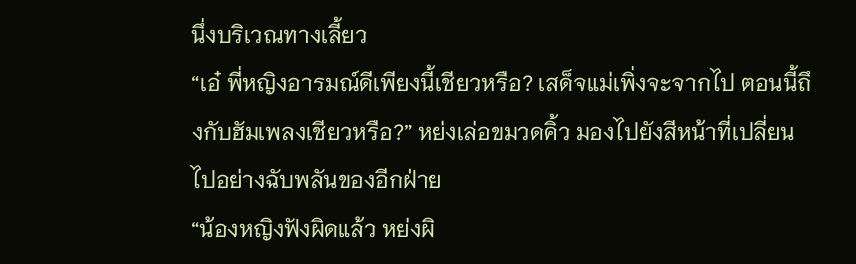นึ่งบริเวณทางเลี้ยว
“เอ๋ พี่หญิงอารมณ์ดีเพียงนี้เชียวหรือ? เสด็จแม่เพิ่งจะจากไป ตอนนี้ถึงกับฮัมเพลงเชียวหรือ?” หย่งเล่อขมวดคิ้ว มองไปยังสีหน้าที่เปลี่ยนไปอย่างฉับพลันของอีกฝ่าย
“น้องหญิงฟังผิดแล้ว หย่งผิ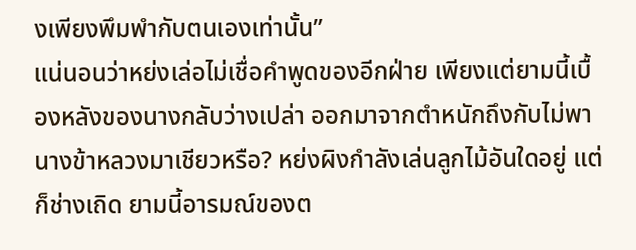งเพียงพึมพำกับตนเองเท่านั้น”
แน่นอนว่าหย่งเล่อไม่เชื่อคำพูดของอีกฝ่าย เพียงแต่ยามนี้เบื้องหลังของนางกลับว่างเปล่า ออกมาจากตำหนักถึงกับไม่พานางข้าหลวงมาเชียวหรือ? หย่งผิงกำลังเล่นลูกไม้อันใดอยู่ แต่ก็ช่างเถิด ยามนี้อารมณ์ของต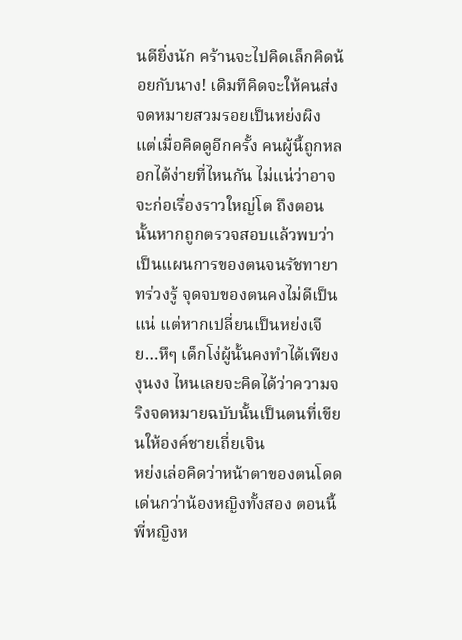นดียิ่งนัก คร้านจะไปคิดเล็กคิดน้อยกับนาง! เดิมทีคิดจะให้คนส่งจดหมายสวมรอยเป็นหย่งผิง แต่เมื่อคิดดูอีกครั้ง คนผู้นี้ถูกหลอกได้ง่ายที่ไหนกัน ไม่แน่ว่าอาจจะก่อเรื่องราวใหญ่โต ถึงตอนนั้นหากถูกตรวจสอบแล้วพบว่าเป็นแผนการของตนจนรัชทายาทร่วงรู้ จุดจบของตนคงไม่ดีเป็นแน่ แต่หากเปลี่ยนเป็นหย่งเจีย…หึๆ เด็กโง่ผู้นั้นคงทำได้เพียงงุนงง ไหนเลยจะคิดได้ว่าความจริงจดหมายฉบับนั้นเป็นตนที่เขียนให้องค์ชายเถี่ยเจิน
หย่งเล่อคิดว่าหน้าตาของตนโดดเด่นกว่าน้องหญิงทั้งสอง ตอนนี้พี่หญิงห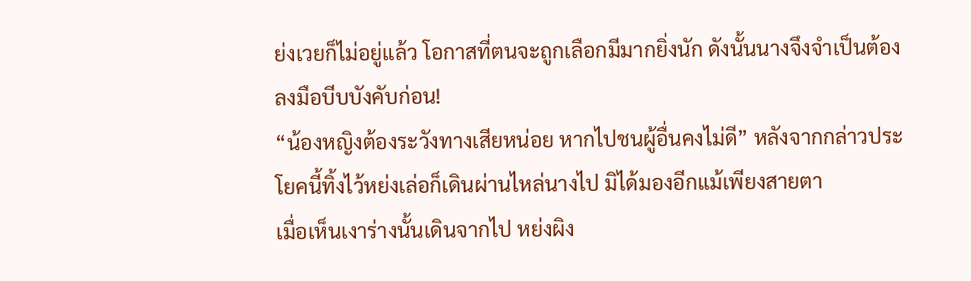ย่งเวยก็ไม่อยู่แล้ว โอกาสที่ตนจะถูกเลือกมีมากยิ่งนัก ดังนั้นนางจึงจำเป็นต้องลงมือบีบบังคับก่อน!
“น้องหญิงต้องระวังทางเสียหน่อย หากไปชนผู้อื่นคงไม่ดี” หลังจากกล่าวประโยคนี้ทิ้งไว้หย่งเล่อก็เดินผ่านไหล่นางไป มิได้มองอีกแม้เพียงสายตา
เมื่อเห็นเงาร่างนั้นเดินจากไป หย่งผิง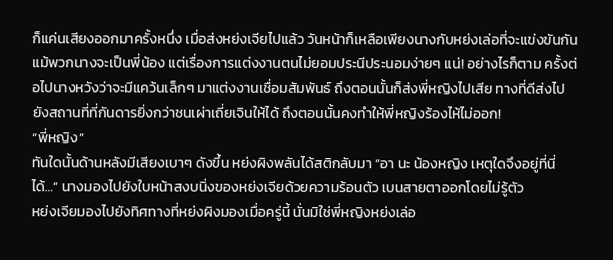ก็แค่นเสียงออกมาครั้งหนึ่ง เมื่อส่งหย่งเจียไปแล้ว วันหน้าก็เหลือเพียงนางกับหย่งเล่อที่จะแข่งขันกัน แม้พวกนางจะเป็นพี่น้อง แต่เรื่องการแต่งงานตนไม่ยอมประนีประนอมง่ายๆ แน่! อย่างไรก็ตาม ครั้งต่อไปนางหวังว่าจะมีแคว้นเล็กๆ มาแต่งงานเชื่อมสัมพันธ์ ถึงตอนนั้นก็ส่งพี่หญิงไปเสีย ทางที่ดีส่งไปยังสถานที่ที่กันดารยิ่งกว่าชนเผ่าเถี่ยเจินให้ได้ ถึงตอนนั้นคงทำให้พี่หญิงร้องไห้ไม่ออก!
“พี่หญิง”
ทันใดนั้นด้านหลังมีเสียงเบาๆ ดังขึ้น หย่งผิงพลันได้สติกลับมา “อา นะ น้องหญิง เหตุใดจึงอยู่ที่นี่ได้…” นางมองไปยังใบหน้าสงบนิ่งของหย่งเจียด้วยความร้อนตัว เบนสายตาออกโดยไม่รู้ตัว
หย่งเจียมองไปยังทิศทางที่หย่งผิงมองเมื่อครู่นี้ นั่นมิใช่พี่หญิงหย่งเล่อ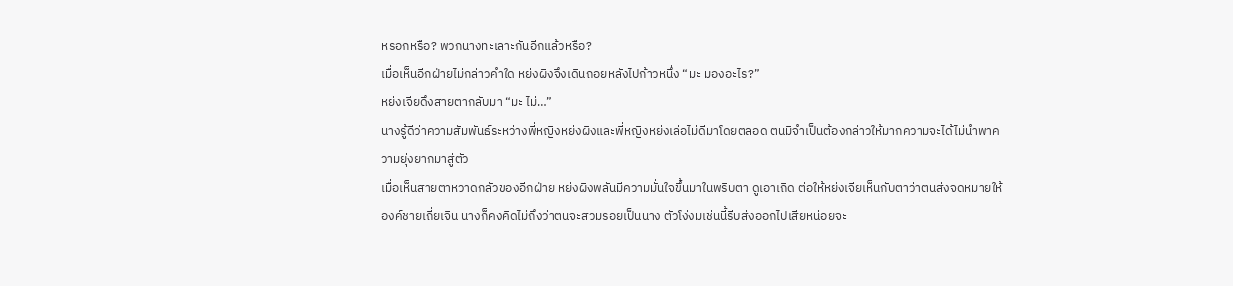หรอกหรือ? พวกนางทะเลาะกันอีกแล้วหรือ?
เมื่อเห็นอีกฝ่ายไม่กล่าวคำใด หย่งผิงจึงเดินถอยหลังไปก้าวหนึ่ง “มะ มองอะไร?”
หย่งเจียดึงสายตากลับมา “มะ ไม่…”
นางรู้ดีว่าความสัมพันธ์ระหว่างพี่หญิงหย่งผิงและพี่หญิงหย่งเล่อไม่ดีมาโดยตลอด ตนมิจำเป็นต้องกล่าวให้มากความจะได้ไม่นำพาความยุ่งยากมาสู่ตัว
เมื่อเห็นสายตาหวาดกลัวของอีกฝ่าย หย่งผิงพลันมีความมั่นใจขึ้นมาในพริบตา ดูเอาเถิด ต่อให้หย่งเจียเห็นกับตาว่าตนส่งจดหมายให้องค์ชายเถี่ยเจิน นางก็คงคิดไม่ถึงว่าตนจะสวมรอยเป็นนาง ตัวโง่งมเช่นนี้รีบส่งออกไปเสียหน่อยจะ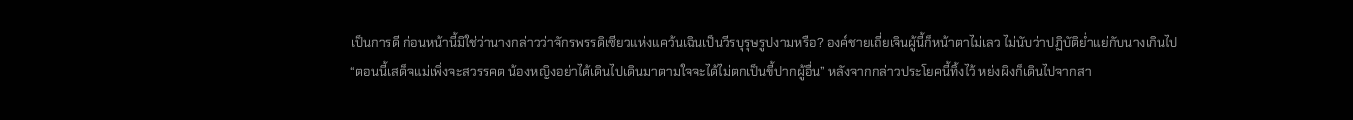เป็นการดี ก่อนหน้านี้มิใช่ว่านางกล่าวว่าจักรพรรดิเซียวแห่งแคว้นเฉินเป็นวีรบุรุษรูปงามหรือ? องค์ชายเถี่ยเจินผู้นี้ก็หน้าตาไม่เลว ไม่นับว่าปฏิบัติย่ำแย่กับนางเกินไป
“ตอนนี้เสด็จแม่เพิ่งจะสวรรคต น้องหญิงอย่าได้เดินไปเดินมาตามใจจะได้ไม่ตกเป็นขี้ปากผู้อื่น” หลังจากกล่าวประโยคนี้ทิ้งไว้ หย่งผิงก็เดินไปจากสา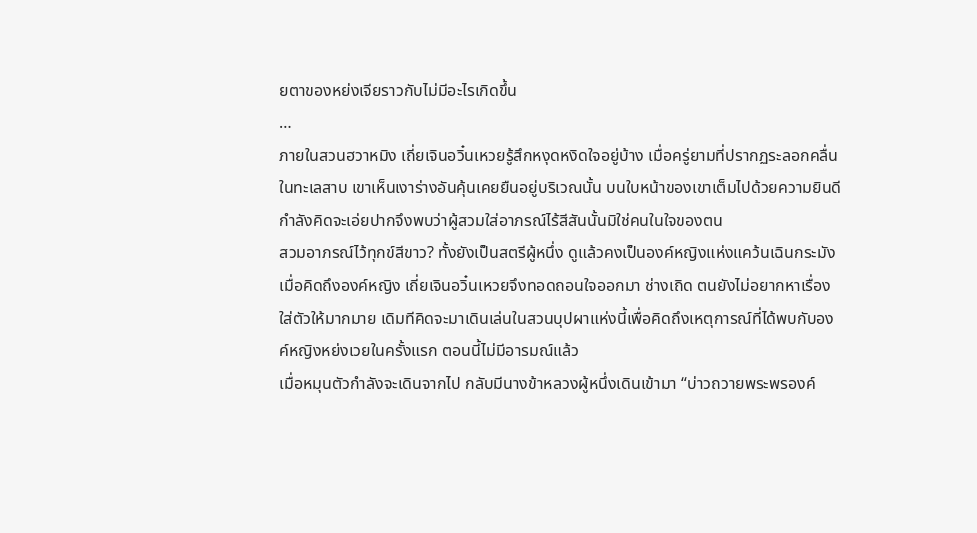ยตาของหย่งเจียราวกับไม่มีอะไรเกิดขึ้น
…
ภายในสวนฮวาหมิง เถี่ยเจินอวิ๋นเหวยรู้สึกหงุดหงิดใจอยู่บ้าง เมื่อครู่ยามที่ปรากฏระลอกคลื่นในทะเลสาบ เขาเห็นเงาร่างอันคุ้นเคยยืนอยู่บริเวณนั้น บนใบหน้าของเขาเต็มไปด้วยความยินดี กำลังคิดจะเอ่ยปากจึงพบว่าผู้สวมใส่อาภรณ์ไร้สีสันนั้นมิใช่คนในใจของตน
สวมอาภรณ์ไว้ทุกข์สีขาว? ทั้งยังเป็นสตรีผู้หนึ่ง ดูแล้วคงเป็นองค์หญิงแห่งแคว้นเฉินกระมัง
เมื่อคิดถึงองค์หญิง เถี่ยเจินอวิ๋นเหวยจึงทอดถอนใจออกมา ช่างเถิด ตนยังไม่อยากหาเรื่องใส่ตัวให้มากมาย เดิมทีคิดจะมาเดินเล่นในสวนบุปผาแห่งนี้เพื่อคิดถึงเหตุการณ์ที่ได้พบกับองค์หญิงหย่งเวยในครั้งแรก ตอนนี้ไม่มีอารมณ์แล้ว
เมื่อหมุนตัวกำลังจะเดินจากไป กลับมีนางข้าหลวงผู้หนึ่งเดินเข้ามา “บ่าวถวายพระพรองค์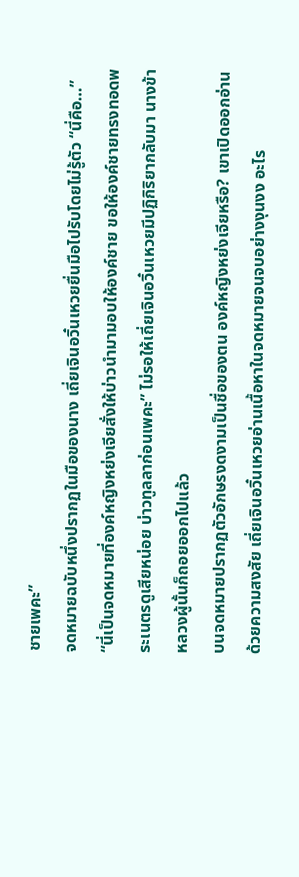ชายเพคะ”
จดหมายฉบับหนึ่งปรากฏในมือของนาง เถี่ยเจินอวิ๋นเหวยยื่นมือไปรับโดยไม่รู้ตัว “นี่คือ…”
“นี่เป็นจดหมายที่องค์หญิงหย่งเจียสั่งให้บ่าวนำมามอบให้องค์ชาย ขอให้องค์ชายทรงทอดพระเนตรดูเสียหน่อย บ่าวทูลลาก่อนเพคะ” ไม่รอให้เถี่ยเจินอวิ๋นเหวยมีปฏิกิริยากลับมา นางข้าหลวงผู้นั้นก็ถอยออกไปแล้ว
บนจดหมายปรากฏตัวอักษรงดงามเป็นชื่อของตน องค์หญิงหย่งเจียหรือ? เขาเปิดออกอ่านด้วยความสงสัย เถี่ยเจินอวิ๋นเหวยอ่านเนื้อหาในจดหมายจนจบอย่างงุนงง อะไร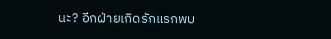นะ? อีกฝ่ายเกิดรักแรกพบ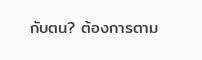กับตน? ต้องการตาม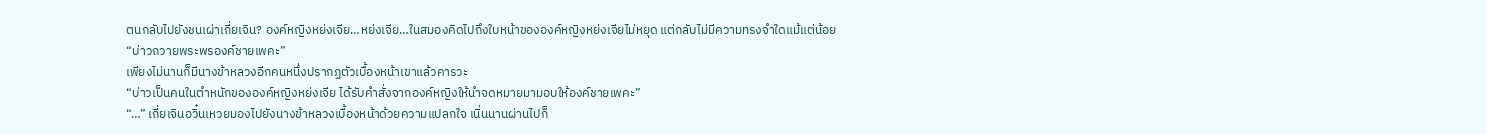ตนกลับไปยังชนเผ่าเถี่ยเจิน? องค์หญิงหย่งเจีย…หย่งเจีย…ในสมองคิดไปถึงใบหน้าขององค์หญิงหย่งเจียไม่หยุด แต่กลับไม่มีความทรงจำใดแม้แต่น้อย
“บ่าวถวายพระพรองค์ชายเพคะ”
เพียงไม่นานก็มีนางข้าหลวงอีกคนหนึ่งปรากฏตัวเบื้องหน้าเขาแล้วคารวะ
“บ่าวเป็นคนในตำหนักขององค์หญิงหย่งเจีย ได้รับคำสั่งจากองค์หญิงให้นำจดหมายมามอบให้องค์ชายเพคะ”
“…” เถี่ยเจินอวิ๋นเหวยมองไปยังนางข้าหลวงเบื้องหน้าด้วยความแปลกใจ เนิ่นนานผ่านไปก็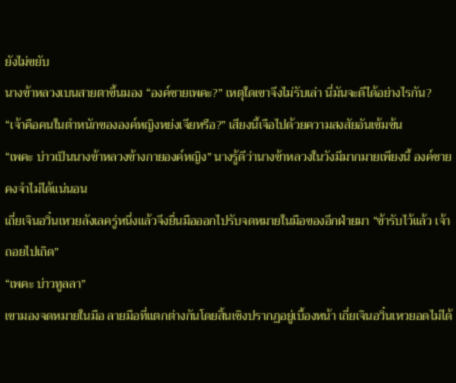ยังไม่ขยับ
นางข้าหลวงเบนสายตาขึ้นมอง “องค์ชายเพคะ?” เหตุใดเขาจึงไม่รับเล่า นี่มันจะดีได้อย่างไรกัน?
“เจ้าคือคนในตำหนักขององค์หญิงหย่งเจียหรือ?” เสียงนี้เจือไปด้วยความสงสัยอันเข้มข้น
“เพคะ บ่าวเป็นนางข้าหลวงข้างกายองค์หญิง” นางรู้ดีว่านางข้าหลวงในวังมีมากมายเพียงนี้ องค์ชายคงจำไม่ได้แน่นอน
เถี่ยเจินอวิ๋นเหวยลังเลครู่หนึ่งแล้วจึงยื่นมือออกไปรับจดหมายในมือของอีกฝ่ายมา “ข้ารับไว้แล้ว เจ้าถอยไปเถิด”
“เพคะ บ่าวทูลลา”
เขามองจดหมายในมือ ลายมือที่แตกต่างกันโดยสิ้นเชิงปรากฏอยู่เบื้องหน้า เถี่ยเจินอวิ๋นเหวยอดไม่ได้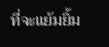ที่จะแย้มยิ้ม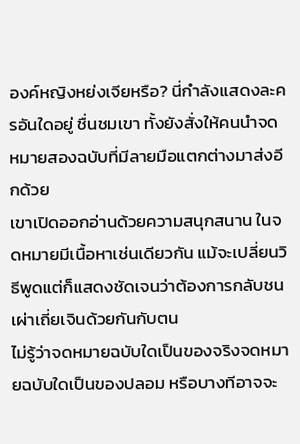องค์หญิงหย่งเจียหรือ? นี่กำลังแสดงละครอันใดอยู่ ชื่นชมเขา ทั้งยังสั่งให้คนนำจดหมายสองฉบับที่มีลายมือแตกต่างมาส่งอีกด้วย
เขาเปิดออกอ่านด้วยความสนุกสนาน ในจดหมายมีเนื้อหาเช่นเดียวกัน แม้จะเปลี่ยนวิธีพูดแต่ก็แสดงชัดเจนว่าต้องการกลับชนเผ่าเถี่ยเจินด้วยกันกับตน
ไม่รู้ว่าจดหมายฉบับใดเป็นของจริงจดหมายฉบับใดเป็นของปลอม หรือบางทีอาจจะ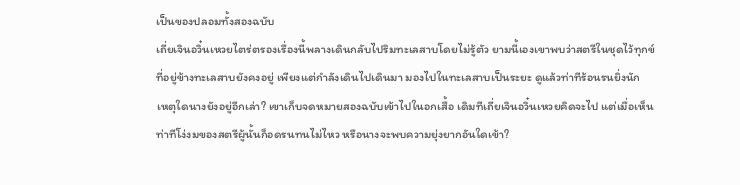เป็นของปลอมทั้งสองฉบับ
เถี่ยเจินอวิ๋นเหวยไตร่ตรองเรื่องนี้พลางเดินกลับไปริมทะเลสาบโดยไม่รู้ตัว ยามนี้เองเขาพบว่าสตรีในชุดไว้ทุกข์ที่อยู่ข้างทะเลสาบยังคงอยู่ เพียงแต่กำลังเดินไปเดินมา มองไปในทะเลสาบเป็นระยะ ดูแล้วท่าทีร้อนรนยิ่งนัก
เหตุใดนางยังอยู่อีกเล่า? เขาเก็บจดหมายสองฉบับเข้าไปในอกเสื้อ เดิมทีเถี่ยเจินอวิ๋นเหวยคิดจะไป แต่เมื่อเห็นท่าทีโง่งมของสตรีผู้นั้นก็อดรนทนไม่ไหว หรือนางจะพบความยุ่งยากอันใดเข้า?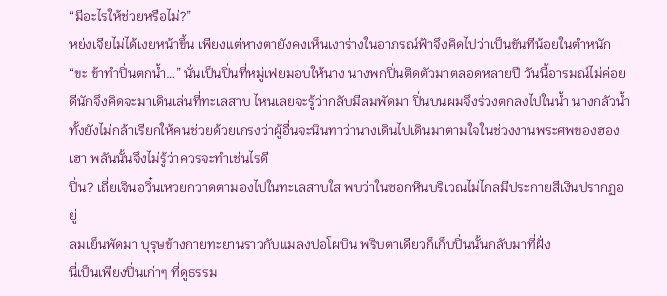“มีอะไรให้ช่วยหรือไม่?”
หย่งเจียไม่ได้เงยหน้าขึ้น เพียงแต่หางตายังคงเห็นเงาร่างในอาภรณ์ฟ้าจึงคิดไปว่าเป็นขันทีน้อยในตำหนัก “ขะ ข้าทำปิ่นตกน้ำ…” นั่นเป็นปิ่นที่หมู่เฟยมอบให้นาง นางพกปิ่นติดตัวมาตลอดหลายปี วันนี้อารมณ์ไม่ค่อยดีนักจึงคิดจะมาเดินเล่นที่ทะเลสาบ ไหนเลยจะรู้ว่ากลับมีลมพัดมา ปิ่นบนผมจึงร่วงตกลงไปในน้ำ นางกลัวน้ำ ทั้งยังไม่กล้าเรียกให้คนช่วยด้วยเกรงว่าผู้อื่นจะนินทาว่านางเดินไปเดินมาตามใจในช่วงงานพระศพของฮองเฮา พลันนั้นจึงไม่รู้ว่าควรจะทำเช่นไรดี
ปิ่น? เถี่ยเจินอวิ๋นเหวยกวาดตามองไปในทะเลสาบใส พบว่าในซอกหินบริเวณไม่ไกลมีประกายสีเงินปรากฏอยู่
ลมเย็นพัดมา บุรุษข้างกายทะยานราวกับแมลงปอโผบิน พริบตาเดียวก็เก็บปิ่นนั้นกลับมาที่ฝั่ง
นี่เป็นเพียงปิ่นเก่าๆ ที่ดูธรรม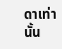ดาเท่านั้น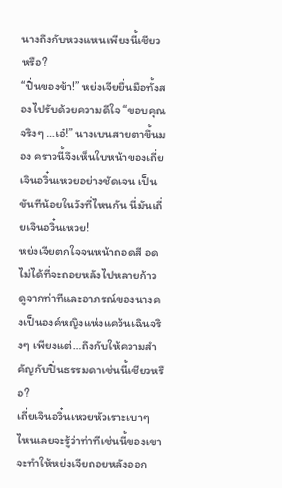นางถึงกับหวงแหนเพียงนี้เชียวหรือ?
“ปิ่นของข้า!” หย่งเจียยื่นมือทั้งสองไปรับด้วยความดีใจ “ขอบคุณจริงๆ …เอ๋!” นางเบนสายตาขึ้นมอง คราวนี้จึงเห็นใบหน้าของเถี่ยเจินอวิ๋นเหวยอย่างชัดเจน เป็นขันทีน้อยในวังที่ไหนกัน นี่มันเถี่ยเจินอวิ๋นเหวย!
หย่งเจียตกใจจนหน้าถอดสี อดไม่ได้ที่จะถอยหลังไปหลายก้าว
ดูจากท่าทีและอาภรณ์ของนางคงเป็นองค์หญิงแห่งแคว้นเฉินจริงๆ เพียงแต่…ถึงกับให้ความสำคัญกับปิ่นธรรมดาเช่นนี้เชียวหรือ?
เถี่ยเจินอวิ๋นเหวยหัวเราะเบาๆ ไหนเลยจะรู้ว่าท่าทีเช่นนี้ของเขาจะทำให้หย่งเจียถอยหลังออก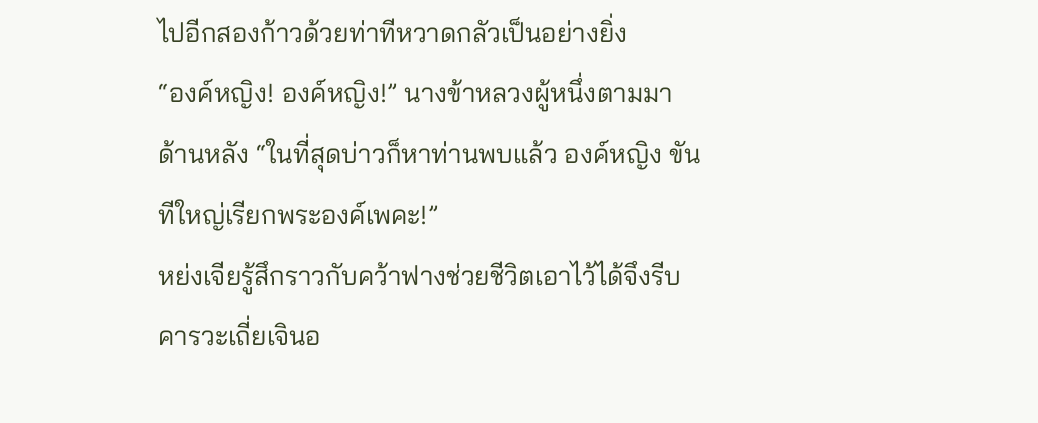ไปอีกสองก้าวด้วยท่าทีหวาดกลัวเป็นอย่างยิ่ง
“องค์หญิง! องค์หญิง!” นางข้าหลวงผู้หนึ่งตามมาด้านหลัง “ในที่สุดบ่าวก็หาท่านพบแล้ว องค์หญิง ขันทีใหญ่เรียกพระองค์เพคะ!”
หย่งเจียรู้สึกราวกับคว้าฟางช่วยชีวิตเอาไว้ได้จึงรีบคารวะเถี่ยเจินอ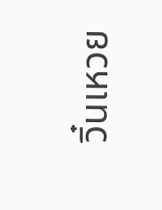วิ๋นเหวย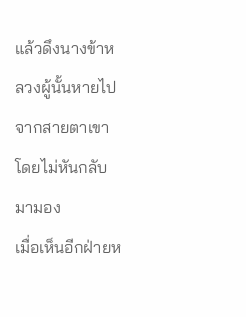แล้วดึงนางข้าหลวงผู้นั้นหายไปจากสายตาเขาโดยไม่หันกลับมามอง
เมื่อเห็นอีกฝ่ายห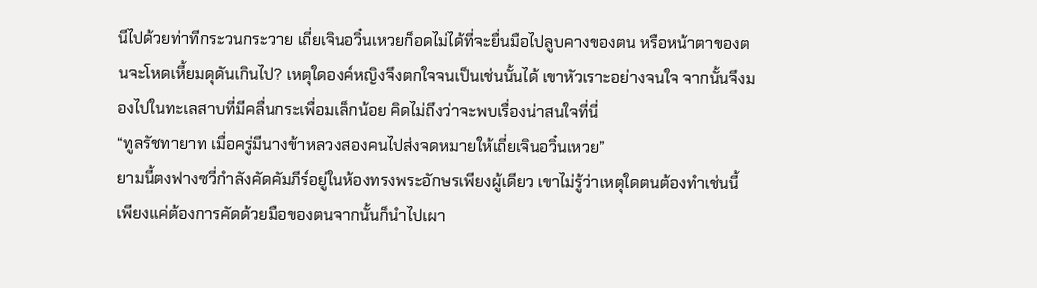นีไปด้วยท่าทีกระวนกระวาย เถี่ยเจินอวิ๋นเหวยก็อดไม่ได้ที่จะยื่นมือไปลูบคางของตน หรือหน้าตาของตนจะโหดเหี้ยมดุดันเกินไป? เหตุใดองค์หญิงจึงตกใจจนเป็นเช่นนั้นได้ เขาหัวเราะอย่างจนใจ จากนั้นจึงมองไปในทะเลสาบที่มีคลื่นกระเพื่อมเล็กน้อย คิดไม่ถึงว่าจะพบเรื่องน่าสนใจที่นี่
“ทูลรัชทายาท เมื่อครู่มีนางข้าหลวงสองคนไปส่งจดหมายให้เถี่ยเจินอวิ๋นเหวย”
ยามนี้ตงฟางซวี่กำลังคัดคัมภีร์อยู่ในห้องทรงพระอักษรเพียงผู้เดียว เขาไม่รู้ว่าเหตุใดตนต้องทำเช่นนี้ เพียงแค่ต้องการคัดด้วยมือของตนจากนั้นก็นำไปเผา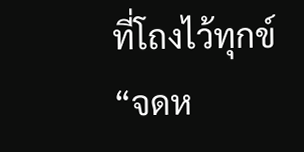ที่โถงไว้ทุกข์
“จดห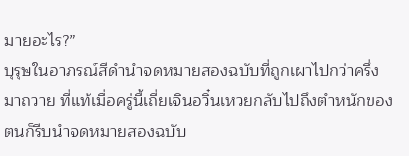มายอะไร?”
บุรุษในอาภรณ์สีดำนำจดหมายสองฉบับที่ถูกเผาไปกว่าครึ่งมาถวาย ที่แท้เมื่อครู่นี้เถี่ยเจินอวิ๋นเหวยกลับไปถึงตำหนักของตนก็รีบนำจดหมายสองฉบับ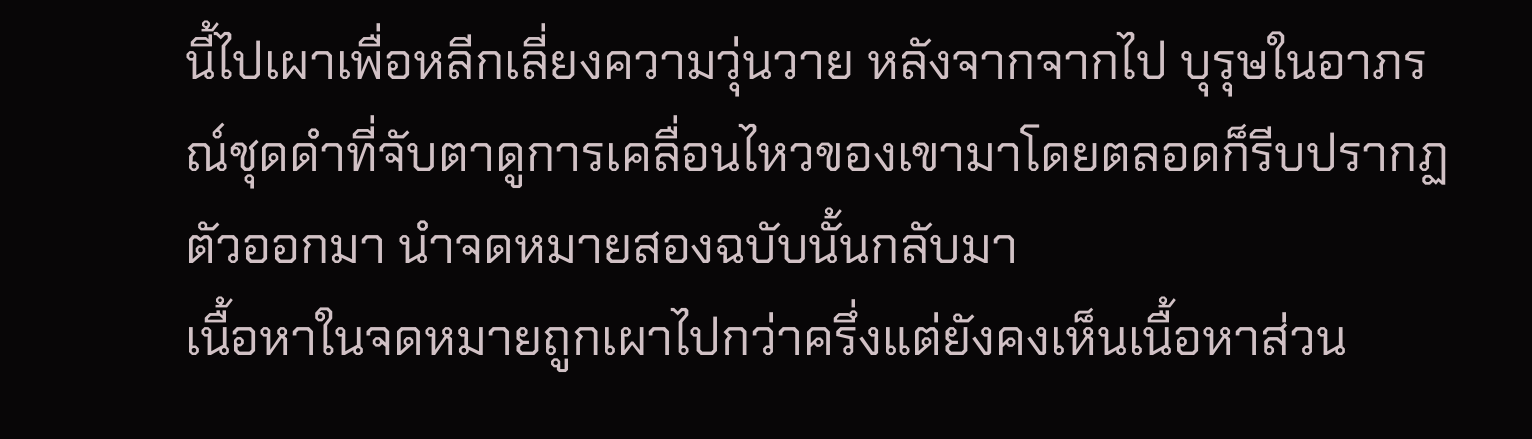นี้ไปเผาเพื่อหลีกเลี่ยงความวุ่นวาย หลังจากจากไป บุรุษในอาภรณ์ชุดดำที่จับตาดูการเคลื่อนไหวของเขามาโดยตลอดก็รีบปรากฏตัวออกมา นำจดหมายสองฉบับนั้นกลับมา
เนื้อหาในจดหมายถูกเผาไปกว่าครึ่งแต่ยังคงเห็นเนื้อหาส่วน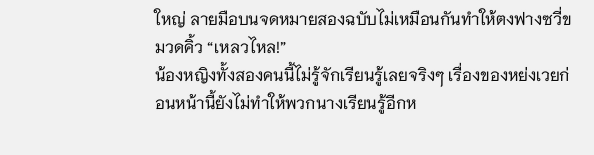ใหญ่ ลายมือบนจดหมายสองฉบับไม่เหมือนกันทำให้ตงฟางซวี่ขมวดคิ้ว “เหลวไหล!”
น้องหญิงทั้งสองคนนี้ไม่รู้จักเรียนรู้เลยจริงๆ เรื่องของหย่งเวยก่อนหน้านี้ยังไม่ทำให้พวกนางเรียนรู้อีกห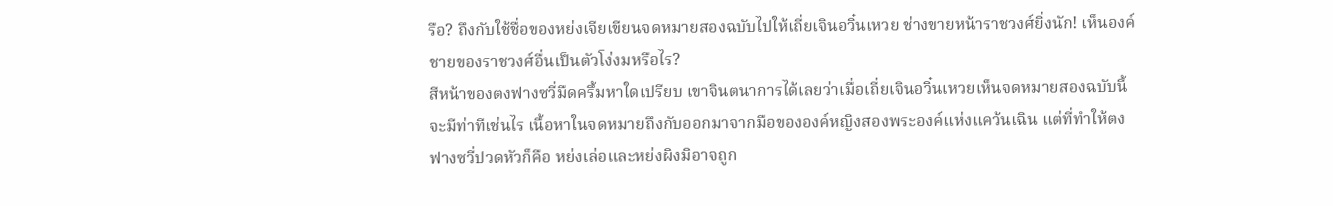รือ? ถึงกับใช้ชื่อของหย่งเจียเขียนจดหมายสองฉบับไปให้เถี่ยเจินอวิ๋นเหวย ช่างขายหน้าราชวงศ์ยิ่งนัก! เห็นองค์ชายของราชวงศ์อื่นเป็นตัวโง่งมหรือไร?
สีหน้าของตงฟางซวี่มืดครึ้มหาใดเปรียบ เขาจินตนาการได้เลยว่าเมื่อเถี่ยเจินอวิ๋นเหวยเห็นจดหมายสองฉบับนี้จะมีท่าทีเช่นไร เนื้อหาในจดหมายถึงกับออกมาจากมือขององค์หญิงสองพระองค์แห่งแคว้นเฉิน แต่ที่ทำให้ตงฟางซวี่ปวดหัวก็คือ หย่งเล่อและหย่งผิงมิอาจถูก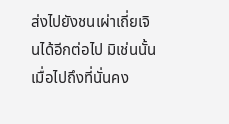ส่งไปยังชนเผ่าเถี่ยเจินได้อีกต่อไป มิเช่นนั้นเมื่อไปถึงที่นั่นคง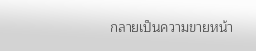กลายเป็นความขายหน้า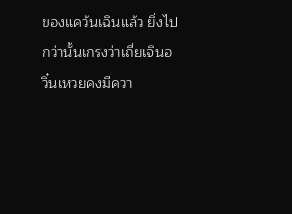ของแคว้นเฉินแล้ว ยิ่งไปกว่านั้นเกรงว่าเถี่ยเจินอวิ๋นเหวยคงมีควา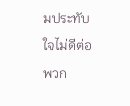มประทับใจไม่ดีต่อพวก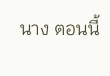นาง ตอนนี้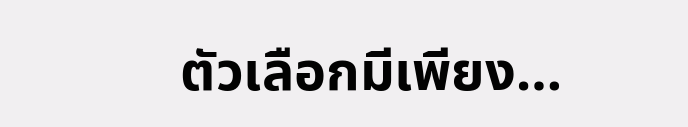ตัวเลือกมีเพียง…